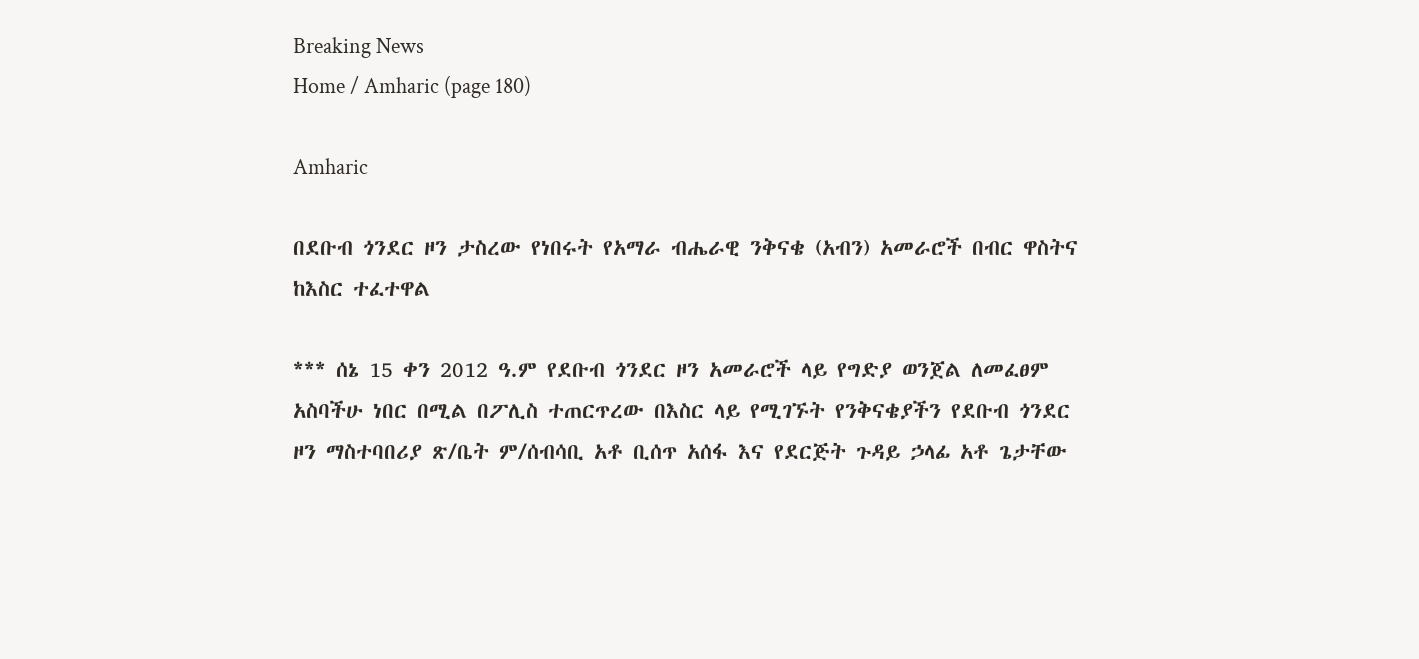Breaking News
Home / Amharic (page 180)

Amharic

በደቡብ ጎንደር ዞን ታስረው የነበሩት የአማራ ብሔራዊ ንቅናቄ (አብን) አመራሮች በብር ዋስትና ከእስር ተፈተዋል

*** ሰኔ 15 ቀን 2012 ዓ.ም የደቡብ ጎንደር ዞን አመራሮች ላይ የግድያ ወንጀል ለመፈፀም አስባችሁ ነበር በሚል በፖሊስ ተጠርጥረው በእስር ላይ የሚገኙት የንቅናቄያችን የደቡብ ጎንደር ዞን ማስተባበሪያ ጽ/ቤት ም/ሰብሳቢ አቶ ቢሰጥ አሰፋ እና የደርጅት ጉዳይ ኃላፊ አቶ ጌታቸው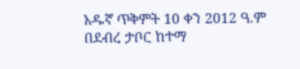አዱኛ ጥቅምት 10 ቀን 2012 ዓ.ም በደብረ ታቦር ከተማ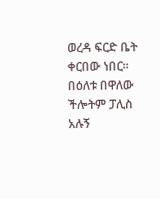ወረዳ ፍርድ ቤት ቀርበው ነበር፡፡ በዕለቱ በዋለው ችሎትም ፓሊስ አሉኝ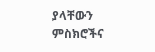ያላቸውን ምስክሮችና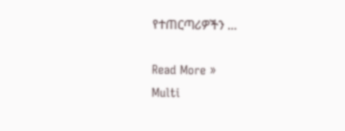የተጠርጣሪዎችን …

Read More »
Multi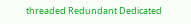threaded Redundant Dedicated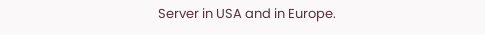Server in USA and in Europe.